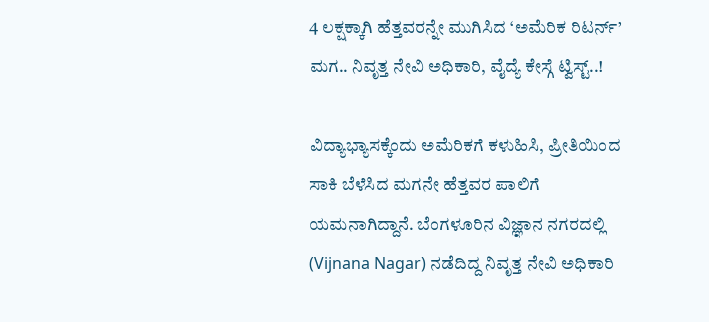4 ಲಕ್ಷಕ್ಕಾಗಿ ಹೆತ್ತವರನ್ನೇ ಮುಗಿಸಿದ ‘ಅಮೆರಿಕ ರಿಟರ್ನ್’ ಮಗ.. ನಿವೃತ್ತ ನೇವಿ ಅಧಿಕಾರಿ, ವೈದ್ಯೆ ಕೇಸ್ಗೆ ಟ್ವಿಸ್ಟ್..!

ವಿದ್ಯಾಭ್ಯಾಸಕ್ಕೆಂದು ಅಮೆರಿಕಗೆ ಕಳುಹಿಸಿ, ಪ್ರೀತಿಯಿಂದ ಸಾಕಿ ಬೆಳೆಸಿದ ಮಗನೇ ಹೆತ್ತವರ ಪಾಲಿಗೆ ಯಮನಾಗಿದ್ದಾನೆ. ಬೆಂಗಳೂರಿನ ವಿಜ್ಞಾನ ನಗರದಲ್ಲಿ (Vijnana Nagar) ನಡೆದಿದ್ದ ನಿವೃತ್ತ ನೇವಿ ಅಧಿಕಾರಿ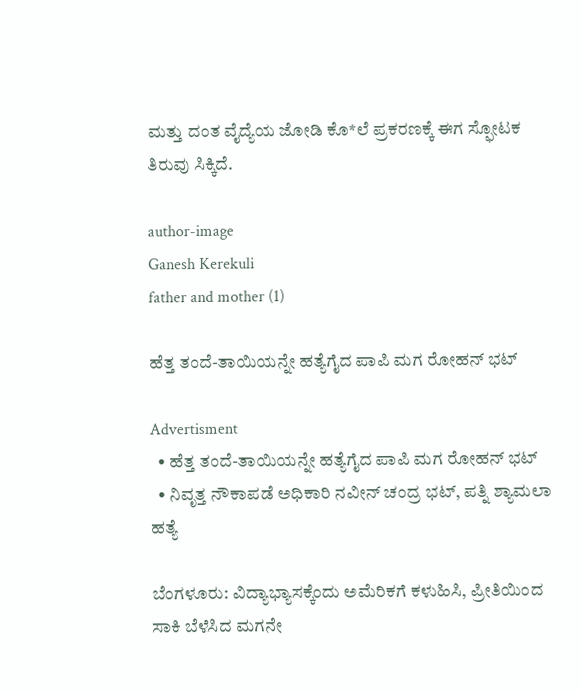ಮತ್ತು ದಂತ ವೈದ್ಯೆಯ ಜೋಡಿ ಕೊ*ಲೆ ಪ್ರಕರಣಕ್ಕೆ ಈಗ ಸ್ಫೋಟಕ ತಿರುವು ಸಿಕ್ಕಿದೆ.

author-image
Ganesh Kerekuli
father and mother (1)

ಹೆತ್ತ ತಂದೆ-ತಾಯಿಯನ್ನೇ ಹತ್ಯೆಗೈದ ಪಾಪಿ ಮಗ ರೋಹನ್ ಭಟ್‌

Advertisment
  • ಹೆತ್ತ ತಂದೆ-ತಾಯಿಯನ್ನೇ ಹತ್ಯೆಗೈದ ಪಾಪಿ ಮಗ ರೋಹನ್ ಭಟ್‌
  • ನಿವೃತ್ತ ನೌಕಾಪಡೆ ಅಧಿಕಾರಿ ನವೀನ್ ಚಂದ್ರ ಭಟ್, ಪತ್ನಿ ಶ್ಯಾಮಲಾ ಹತ್ಯೆ

ಬೆಂಗಳೂರು: ವಿದ್ಯಾಭ್ಯಾಸಕ್ಕೆಂದು ಅಮೆರಿಕಗೆ ಕಳುಹಿಸಿ, ಪ್ರೀತಿಯಿಂದ ಸಾಕಿ ಬೆಳೆಸಿದ ಮಗನೇ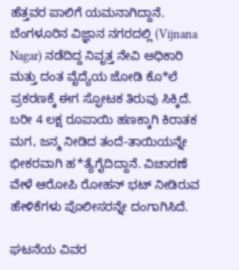ಹೆತ್ತವರ ಪಾಲಿಗೆ ಯಮನಾಗಿದ್ದಾನೆ. ಬೆಂಗಳೂರಿನ ವಿಜ್ಞಾನ ನಗರದಲ್ಲಿ (Vijnana Nagar) ನಡೆದಿದ್ದ ನಿವೃತ್ತ ನೇವಿ ಅಧಿಕಾರಿ ಮತ್ತು ದಂತ ವೈದ್ಯೆಯ ಜೋಡಿ ಕೊ*ಲೆ ಪ್ರಕರಣಕ್ಕೆ ಈಗ ಸ್ಫೋಟಕ ತಿರುವು ಸಿಕ್ಕಿದೆ. ಬರೀ 4 ಲಕ್ಷ ರೂಪಾಯಿ ಹಣಕ್ಕಾಗಿ ಕಿರಾತಕ ಮಗ, ಜನ್ಮ ನೀಡಿದ ತಂದೆ-ತಾಯಿಯನ್ನೇ ಭೀಕರವಾಗಿ ಹ*ತ್ಯೆಗೈದಿದ್ದಾನೆ. ವಿಚಾರಣೆ ವೇಳೆ ಆರೋಪಿ ರೋಹನ್ ಭಟ್ ನೀಡಿರುವ ಹೇಳಿಕೆಗಳು ಪೊಲೀಸರನ್ನೇ ದಂಗಾಗಿಸಿದೆ.

ಘಟನೆಯ ವಿವರ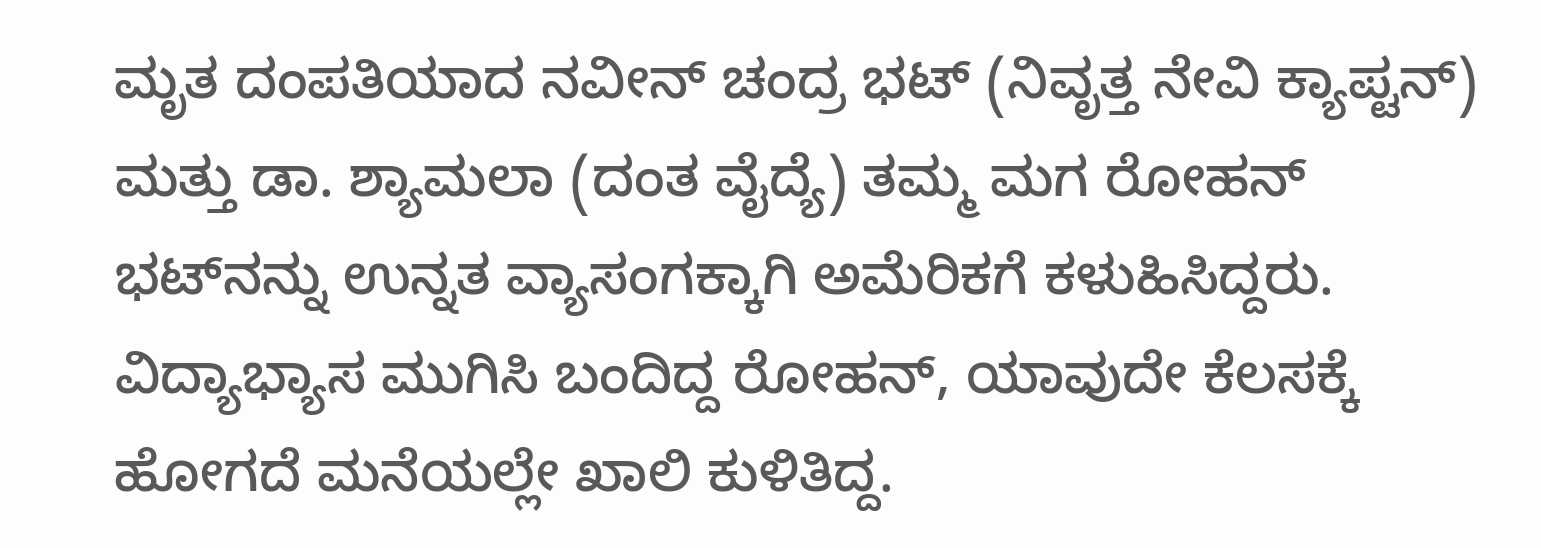ಮೃತ ದಂಪತಿಯಾದ ನವೀನ್ ಚಂದ್ರ ಭಟ್ (ನಿವೃತ್ತ ನೇವಿ ಕ್ಯಾಪ್ಟನ್) ಮತ್ತು ಡಾ. ಶ್ಯಾಮಲಾ (ದಂತ ವೈದ್ಯೆ) ತಮ್ಮ ಮಗ ರೋಹನ್ ಭಟ್‌ನನ್ನು ಉನ್ನತ ವ್ಯಾಸಂಗಕ್ಕಾಗಿ ಅಮೆರಿಕಗೆ ಕಳುಹಿಸಿದ್ದರು. ವಿದ್ಯಾಭ್ಯಾಸ ಮುಗಿಸಿ ಬಂದಿದ್ದ ರೋಹನ್, ಯಾವುದೇ ಕೆಲಸಕ್ಕೆ ಹೋಗದೆ ಮನೆಯಲ್ಲೇ ಖಾಲಿ ಕುಳಿತಿದ್ದ.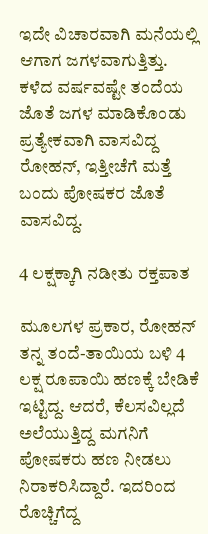ಇದೇ ವಿಚಾರವಾಗಿ ಮನೆಯಲ್ಲಿ ಆಗಾಗ ಜಗಳವಾಗುತ್ತಿತ್ತು. ಕಳೆದ ವರ್ಷವಷ್ಟೇ ತಂದೆಯ ಜೊತೆ ಜಗಳ ಮಾಡಿಕೊಂಡು ಪ್ರತ್ಯೇಕವಾಗಿ ವಾಸವಿದ್ದ ರೋಹನ್, ಇತ್ತೀಚೆಗೆ ಮತ್ತೆ ಬಂದು ಪೋಷಕರ ಜೊತೆ ವಾಸವಿದ್ದ.

4 ಲಕ್ಷಕ್ಕಾಗಿ ನಡೀತು ರಕ್ತಪಾತ

ಮೂಲಗಳ ಪ್ರಕಾರ, ರೋಹನ್ ತನ್ನ ತಂದೆ-ತಾಯಿಯ ಬಳಿ 4 ಲಕ್ಷ ರೂಪಾಯಿ ಹಣಕ್ಕೆ ಬೇಡಿಕೆ ಇಟ್ಟಿದ್ದ. ಆದರೆ, ಕೆಲಸವಿಲ್ಲದೆ ಅಲೆಯುತ್ತಿದ್ದ ಮಗನಿಗೆ ಪೋಷಕರು ಹಣ ನೀಡಲು ನಿರಾಕರಿಸಿದ್ದಾರೆ. ಇದರಿಂದ ರೊಚ್ಚಿಗೆದ್ದ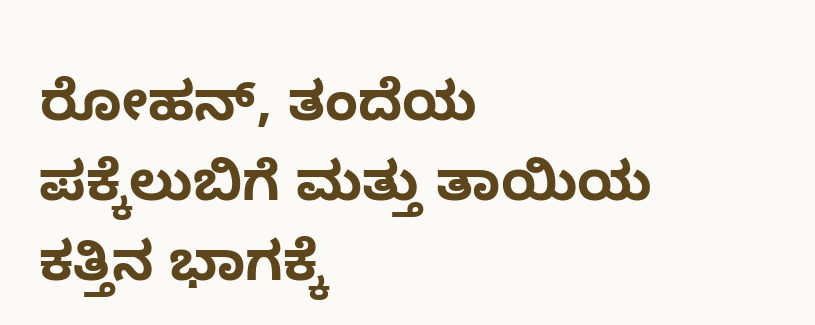ರೋಹನ್, ತಂದೆಯ ಪಕ್ಕೆಲುಬಿಗೆ ಮತ್ತು ತಾಯಿಯ ಕತ್ತಿನ ಭಾಗಕ್ಕೆ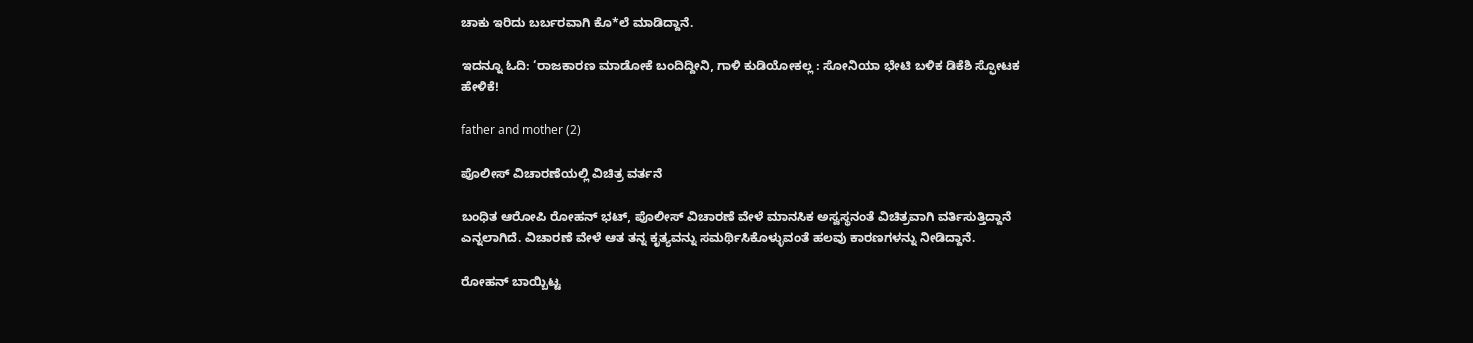ಚಾಕು ಇರಿದು ಬರ್ಬರವಾಗಿ ಕೊ*ಲೆ ಮಾಡಿದ್ದಾನೆ.

ಇದನ್ನೂ ಓದಿ: ‘ರಾಜಕಾರಣ ಮಾಡೋಕೆ ಬಂದಿದ್ದೀನಿ, ಗಾಳಿ ಕುಡಿಯೋಕಲ್ಲ : ಸೋನಿಯಾ ಭೇಟಿ ಬಳಿಕ ಡಿಕೆಶಿ ಸ್ಫೋಟಕ ಹೇಳಿಕೆ!

father and mother (2)

ಪೊಲೀಸ್ ವಿಚಾರಣೆಯಲ್ಲಿ ವಿಚಿತ್ರ ವರ್ತನೆ

ಬಂಧಿತ ಆರೋಪಿ ರೋಹನ್ ಭಟ್, ಪೊಲೀಸ್ ವಿಚಾರಣೆ ವೇಳೆ ಮಾನಸಿಕ ಅಸ್ವಸ್ಥನಂತೆ ವಿಚಿತ್ರವಾಗಿ ವರ್ತಿಸುತ್ತಿದ್ದಾನೆ ಎನ್ನಲಾಗಿದೆ. ವಿಚಾರಣೆ ವೇಳೆ ಆತ ತನ್ನ ಕೃತ್ಯವನ್ನು ಸಮರ್ಥಿಸಿಕೊಳ್ಳುವಂತೆ ಹಲವು ಕಾರಣಗಳನ್ನು ನೀಡಿದ್ದಾನೆ.

ರೋಹನ್ ಬಾಯ್ಬಿಟ್ಟ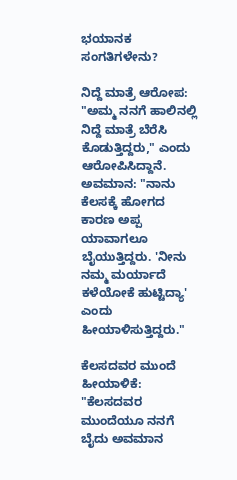ಭಯಾನಕ ಸಂಗತಿಗಳೇನು?

ನಿದ್ದೆ ಮಾತ್ರೆ ಆರೋಪ: "ಅಮ್ಮ ನನಗೆ ಹಾಲಿನಲ್ಲಿ ನಿದ್ದೆ ಮಾತ್ರೆ ಬೆರೆಸಿ ಕೊಡುತ್ತಿದ್ದರು," ಎಂದು ಆರೋಪಿಸಿದ್ದಾನೆ.
ಅವಮಾನ: "ನಾನು ಕೆಲಸಕ್ಕೆ ಹೋಗದ ಕಾರಣ ಅಪ್ಪ ಯಾವಾಗಲೂ ಬೈಯುತ್ತಿದ್ದರು. 'ನೀನು ನಮ್ಮ ಮರ್ಯಾದೆ ಕಳೆಯೋಕೆ ಹುಟ್ಟಿದ್ಯಾ' ಎಂದು ಹೀಯಾಳಿಸುತ್ತಿದ್ದರು."

ಕೆಲಸದವರ ಮುಂದೆ ಹೀಯಾಳಿಕೆ: "ಕೆಲಸದವರ ಮುಂದೆಯೂ ನನಗೆ ಬೈದು ಅವಮಾನ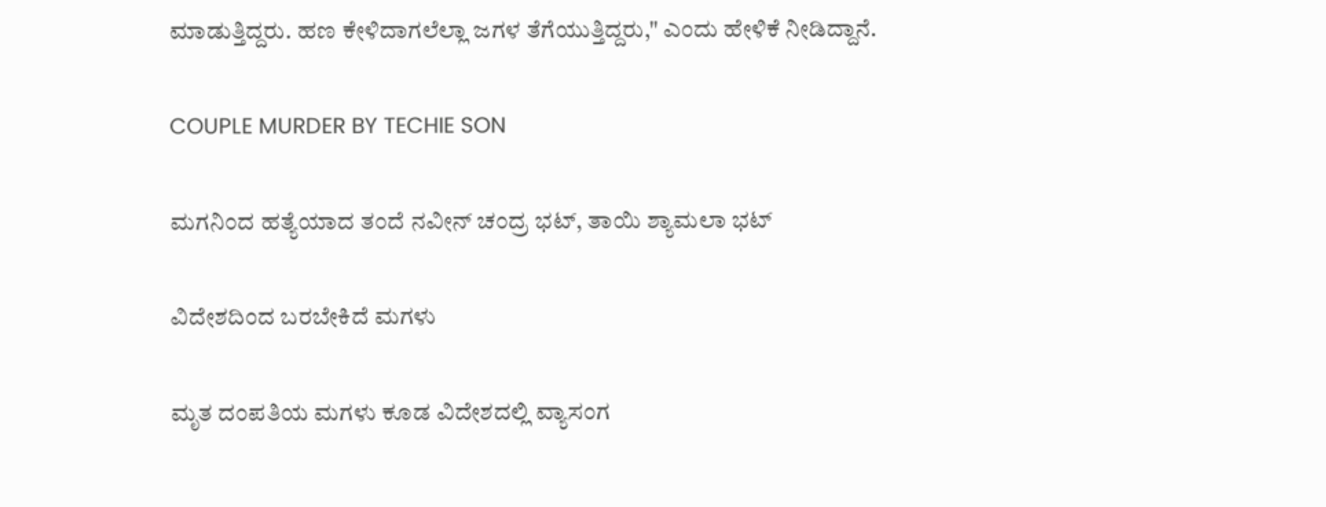ಮಾಡುತ್ತಿದ್ದರು. ಹಣ ಕೇಳಿದಾಗಲೆಲ್ಲಾ ಜಗಳ ತೆಗೆಯುತ್ತಿದ್ದರು," ಎಂದು ಹೇಳಿಕೆ ನೀಡಿದ್ದಾನೆ.

COUPLE MURDER BY TECHIE SON

ಮಗನಿಂದ ಹತ್ಯೆಯಾದ ತಂದೆ ನವೀನ್ ಚಂದ್ರ ಭಟ್, ತಾಯಿ ಶ್ಯಾಮಲಾ ಭಟ್‌

ವಿದೇಶದಿಂದ ಬರಬೇಕಿದೆ ಮಗಳು

ಮೃತ ದಂಪತಿಯ ಮಗಳು ಕೂಡ ವಿದೇಶದಲ್ಲಿ ವ್ಯಾಸಂಗ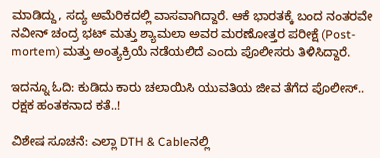ಮಾಡಿದ್ದು, ಸದ್ಯ ಅಮೆರಿಕದಲ್ಲಿ ವಾಸವಾಗಿದ್ದಾರೆ. ಆಕೆ ಭಾರತಕ್ಕೆ ಬಂದ ನಂತರವೇ ನವೀನ್ ಚಂದ್ರ ಭಟ್ ಮತ್ತು ಶ್ಯಾಮಲಾ ಅವರ ಮರಣೋತ್ತರ ಪರೀಕ್ಷೆ (Post-mortem) ಮತ್ತು ಅಂತ್ಯಕ್ರಿಯೆ ನಡೆಯಲಿದೆ ಎಂದು ಪೊಲೀಸರು ತಿಳಿಸಿದ್ದಾರೆ.

ಇದನ್ನೂ ಓದಿ: ಕುಡಿದು ಕಾರು ಚಲಾಯಿಸಿ ಯುವತಿಯ ಜೀವ ತೆಗೆದ ಪೊಲೀಸ್.. ರಕ್ಷಕ ಹಂತಕನಾದ ಕತೆ..!

ವಿಶೇಷ ಸೂಚನೆ: ಎಲ್ಲಾ DTH & Cableನಲ್ಲಿ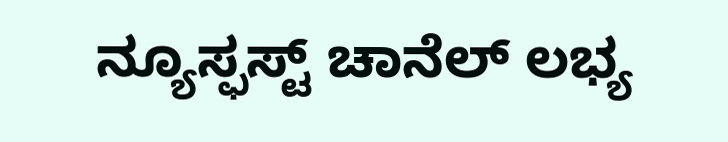ನ್ಯೂಸ್ಫಸ್ಟ್ ಚಾನೆಲ್ ಲಭ್ಯ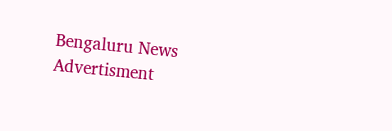Bengaluru News
Advertisment